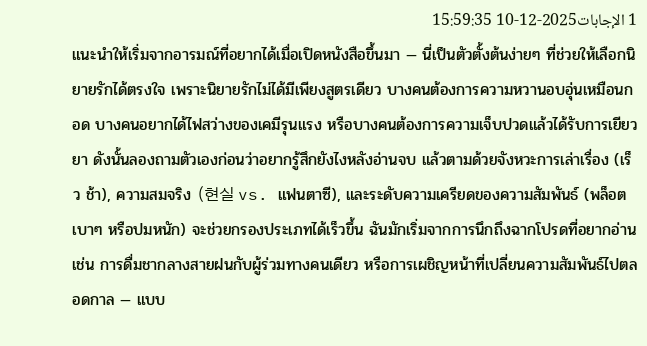1 الإجابات2025-12-10 15:59:35
แนะนำให้เริ่มจากอารมณ์ที่อยากได้เมื่อเปิดหนังสือขึ้นมา — นี่เป็นตัวตั้งต้นง่ายๆ ที่ช่วยให้เลือกนิยายรักได้ตรงใจ เพราะนิยายรักไม่ได้มีเพียงสูตรเดียว บางคนต้องการความหวานอบอุ่นเหมือนกอด บางคนอยากได้ไฟสว่างของเคมีรุนแรง หรือบางคนต้องการความเจ็บปวดแล้วได้รับการเยียวยา ดังนั้นลองถามตัวเองก่อนว่าอยากรู้สึกยังไงหลังอ่านจบ แล้วตามด้วยจังหวะการเล่าเรื่อง (เร็ว ช้า), ความสมจริง (현실 vs. แฟนตาซี), และระดับความเครียดของความสัมพันธ์ (พล็อตเบาๆ หรือปมหนัก) จะช่วยกรองประเภทได้เร็วขึ้น ฉันมักเริ่มจากการนึกถึงฉากโปรดที่อยากอ่าน เช่น การดื่มชากลางสายฝนกับผู้ร่วมทางคนเดียว หรือการเผชิญหน้าที่เปลี่ยนความสัมพันธ์ไปตลอดกาล — แบบ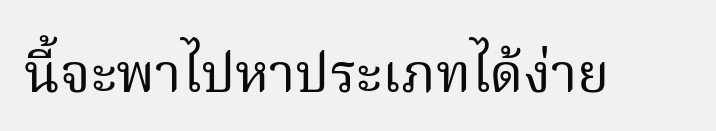นี้จะพาไปหาประเภทได้ง่าย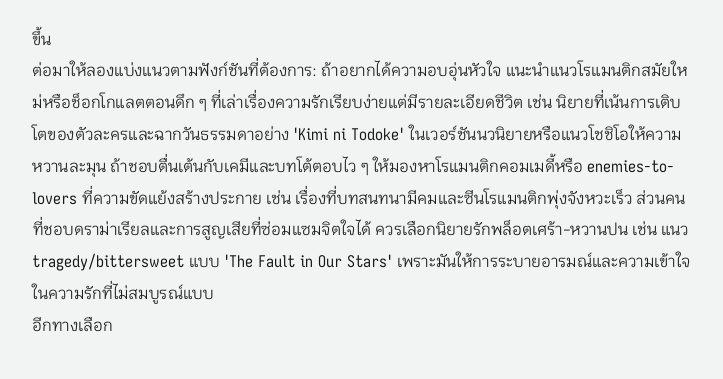ขึ้น
ต่อมาให้ลองแบ่งแนวตามฟังก์ชันที่ต้องการ: ถ้าอยากได้ความอบอุ่นหัวใจ แนะนำแนวโรแมนติกสมัยใหม่หรือช็อกโกแลตตอนดึก ๆ ที่เล่าเรื่องความรักเรียบง่ายแต่มีรายละเอียดชีวิต เช่น นิยายที่เน้นการเติบโตของตัวละครและฉากวันธรรมดาอย่าง 'Kimi ni Todoke' ในเวอร์ชันนวนิยายหรือแนวโชชิโอให้ความหวานละมุน ถ้าชอบตื่นเต้นกับเคมีและบทโต้ตอบไว ๆ ให้มองหาโรแมนติกคอมเมดี้หรือ enemies-to-lovers ที่ความขัดแย้งสร้างประกาย เช่น เรื่องที่บทสนทนามีคมและซีนโรแมนติกพุ่งจังหวะเร็ว ส่วนคนที่ชอบดราม่าเรียลและการสูญเสียที่ซ่อมแซมจิตใจได้ ควรเลือกนิยายรักพล็อตเศร้า-หวานปน เช่น แนว tragedy/bittersweet แบบ 'The Fault in Our Stars' เพราะมันให้การระบายอารมณ์และความเข้าใจในความรักที่ไม่สมบูรณ์แบบ
อีกทางเลือก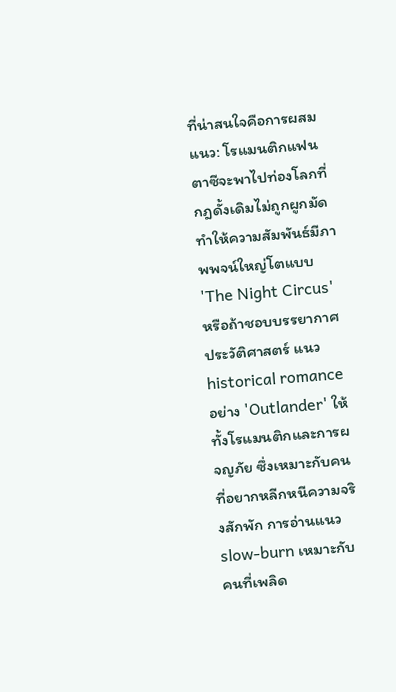ที่น่าสนใจคือการผสมแนว: โรแมนติกแฟนตาซีจะพาไปท่องโลกที่กฎดั้งเดิมไม่ถูกผูกมัด ทำให้ความสัมพันธ์มีภาพพจน์ใหญ่โตแบบ 'The Night Circus' หรือถ้าชอบบรรยากาศประวัติศาสตร์ แนว historical romance อย่าง 'Outlander' ให้ทั้งโรแมนติกและการผจญภัย ซึ่งเหมาะกับคนที่อยากหลีกหนีความจริงสักพัก การอ่านแนว slow-burn เหมาะกับคนที่เพลิด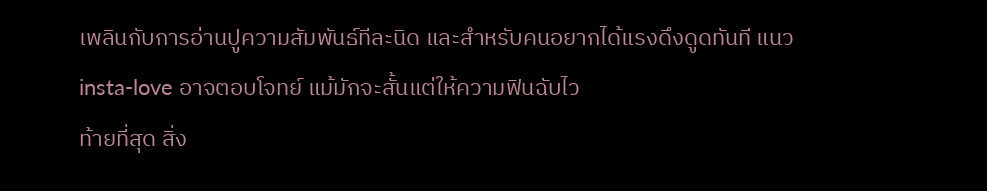เพลินกับการอ่านปูความสัมพันธ์ทีละนิด และสำหรับคนอยากได้แรงดึงดูดทันที แนว insta-love อาจตอบโจทย์ แม้มักจะสั้นแต่ให้ความฟินฉับไว
ท้ายที่สุด สิ่ง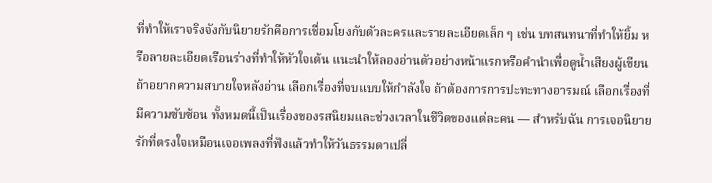ที่ทำให้เราจริงจังกับนิยายรักคือการเชื่อมโยงกับตัวละครและรายละเอียดเล็ก ๆ เช่น บทสนทนาที่ทำให้ยิ้ม หรือลายละเอียดเรือนร่างที่ทำให้หัวใจเต้น แนะนำให้ลองอ่านตัวอย่างหน้าแรกหรือคำนำเพื่อดูน้ำเสียงผู้เขียน ถ้าอยากความสบายใจหลังอ่าน เลือกเรื่องที่จบแบบให้กำลังใจ ถ้าต้องการการปะทะทางอารมณ์ เลือกเรื่องที่มีความซับซ้อน ทั้งหมดนี้เป็นเรื่องของรสนิยมและช่วงเวลาในชีวิตของแต่ละคน — สำหรับฉัน การเจอนิยายรักที่ตรงใจเหมือนเจอเพลงที่ฟังแล้วทำให้วันธรรมดาเปลี่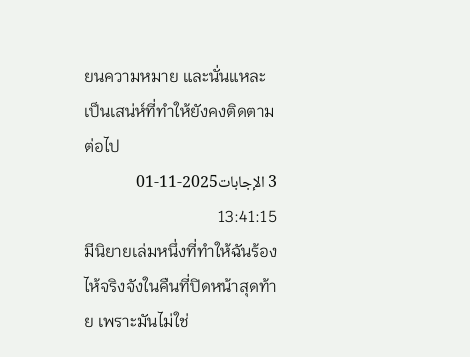ยนความหมาย และนั่นแหละเป็นเสน่ห์ที่ทำให้ยังคงติดตามต่อไป
3 الإجابات2025-11-01 13:41:15
มีนิยายเล่มหนึ่งที่ทำให้ฉันร้องไห้จริงจังในคืนที่ปิดหน้าสุดท้าย เพราะมันไม่ใช่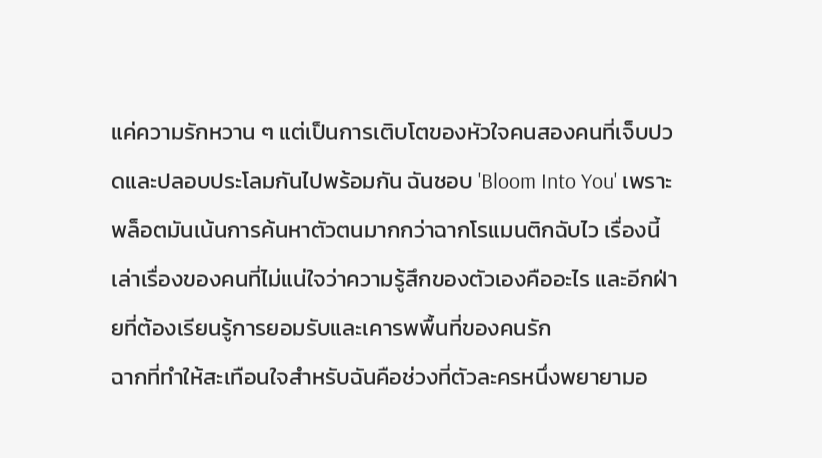แค่ความรักหวาน ๆ แต่เป็นการเติบโตของหัวใจคนสองคนที่เจ็บปวดและปลอบประโลมกันไปพร้อมกัน ฉันชอบ 'Bloom Into You' เพราะพล็อตมันเน้นการค้นหาตัวตนมากกว่าฉากโรแมนติกฉับไว เรื่องนี้เล่าเรื่องของคนที่ไม่แน่ใจว่าความรู้สึกของตัวเองคืออะไร และอีกฝ่ายที่ต้องเรียนรู้การยอมรับและเคารพพื้นที่ของคนรัก
ฉากที่ทำให้สะเทือนใจสำหรับฉันคือช่วงที่ตัวละครหนึ่งพยายามอ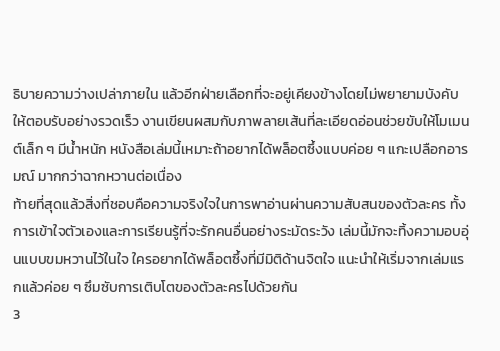ธิบายความว่างเปล่าภายใน แล้วอีกฝ่ายเลือกที่จะอยู่เคียงข้างโดยไม่พยายามบังคับให้ตอบรับอย่างรวดเร็ว งานเขียนผสมกับภาพลายเส้นที่ละเอียดอ่อนช่วยขับให้โมเมนต์เล็ก ๆ มีน้ำหนัก หนังสือเล่มนี้เหมาะถ้าอยากได้พล็อตซึ้งแบบค่อย ๆ แกะเปลือกอารมณ์ มากกว่าฉากหวานต่อเนื่อง
ท้ายที่สุดแล้วสิ่งที่ชอบคือความจริงใจในการพาอ่านผ่านความสับสนของตัวละคร ทั้งการเข้าใจตัวเองและการเรียนรู้ที่จะรักคนอื่นอย่างระมัดระวัง เล่มนี้มักจะทิ้งความอบอุ่นแบบขมหวานไว้ในใจ ใครอยากได้พล็อตซึ้งที่มีมิติด้านจิตใจ แนะนำให้เริ่มจากเล่มแรกแล้วค่อย ๆ ซึมซับการเติบโตของตัวละครไปด้วยกัน
3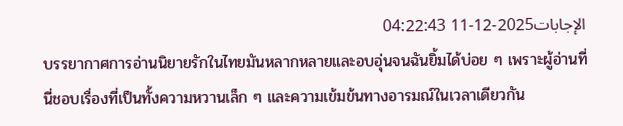الإجابات2025-12-11 04:22:43
บรรยากาศการอ่านนิยายรักในไทยมันหลากหลายและอบอุ่นจนฉันยิ้มได้บ่อย ๆ เพราะผู้อ่านที่นี่ชอบเรื่องที่เป็นทั้งความหวานเล็ก ๆ และความเข้มข้นทางอารมณ์ในเวลาเดียวกัน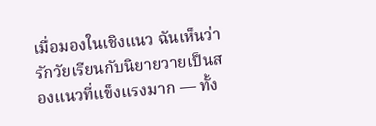เมื่อมองในเชิงแนว ฉันเห็นว่ารักวัยเรียนกับนิยายวายเป็นสองแนวที่แข็งแรงมาก — ทั้ง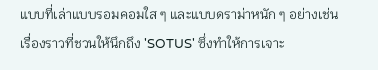แบบที่เล่าแบบรอมคอมใส ๆ และแบบดราม่าหนัก ๆ อย่างเช่นเรื่องราวที่ชวนให้นึกถึง 'SOTUS' ซึ่งทำให้การเจาะ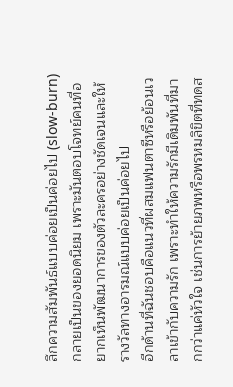ลึกความสัมพันธ์แบบค่อยเป็นค่อยไป (slow-burn) กลายเป็นของยอดนิยม เพราะมันตอบโจทย์คนที่อยากเห็นพัฒนาการของตัวละครอย่างชัดเจนและให้รางวัลทางอารมณ์แบบค่อยเป็นค่อยไป
อีกด้านที่ฉันชอบคือแนวที่ผสมแฟนตาซีหรือย้อนเวลาเข้ากับความรัก เพราะทำให้ความรักมีเดิมพันที่มากกว่าแค่หัวใจ เช่นการย้ายภพหรือพรหมลิขิตที่ทดส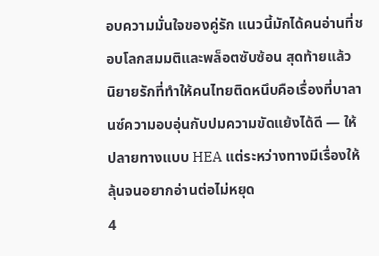อบความมั่นใจของคู่รัก แนวนี้มักได้คนอ่านที่ชอบโลกสมมติและพล็อตซับซ้อน สุดท้ายแล้ว นิยายรักที่ทำให้คนไทยติดหนึบคือเรื่องที่บาลานซ์ความอบอุ่นกับปมความขัดแย้งได้ดี — ให้ปลายทางแบบ HEA แต่ระหว่างทางมีเรื่องให้ลุ้นจนอยากอ่านต่อไม่หยุด
4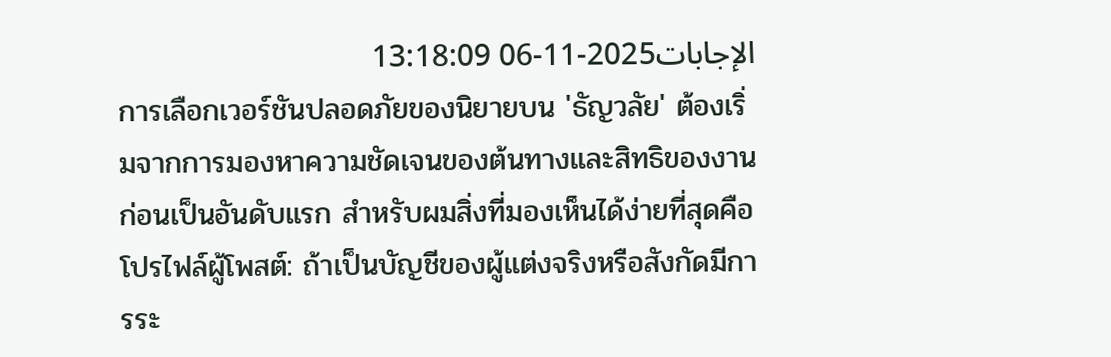الإجابات2025-11-06 13:18:09
การเลือกเวอร์ชันปลอดภัยของนิยายบน 'ธัญวลัย' ต้องเริ่มจากการมองหาความชัดเจนของต้นทางและสิทธิของงานก่อนเป็นอันดับแรก สำหรับผมสิ่งที่มองเห็นได้ง่ายที่สุดคือโปรไฟล์ผู้โพสต์: ถ้าเป็นบัญชีของผู้แต่งจริงหรือสังกัดมีการระ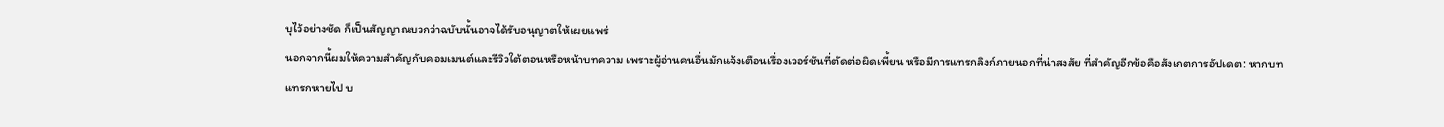บุไว้อย่างชัด ก็เป็นสัญญาณบวกว่าฉบับนั้นอาจได้รับอนุญาตให้เผยแพร่
นอกจากนี้ผมให้ความสำคัญกับคอมเมนต์และรีวิวใต้ตอนหรือหน้าบทความ เพราะผู้อ่านคนอื่นมักแจ้งเตือนเรื่องเวอร์ชันที่ตัดต่อผิดเพี้ยน หรือมีการแทรกลิงก์ภายนอกที่น่าสงสัย ที่สำคัญอีกข้อคือสังเกตการอัปเดต: หากบทแทรกหายไป บ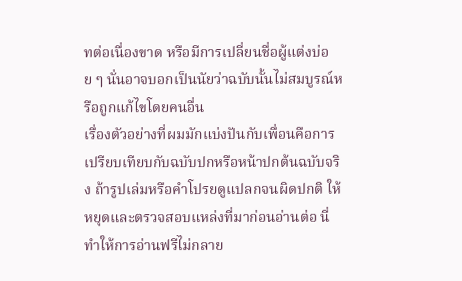ทต่อเนื่องขาด หรือมีการเปลี่ยนชื่อผู้แต่งบ่อย ๆ นั่นอาจบอกเป็นนัยว่าฉบับนั้นไม่สมบูรณ์หรือถูกแก้ไขโดยคนอื่น
เรื่องตัวอย่างที่ผมมักแบ่งปันกับเพื่อนคือการเปรียบเทียบกับฉบับปกหรือหน้าปกต้นฉบับจริง ถ้ารูปเล่มหรือคำโปรยดูแปลกจนผิดปกติ ให้หยุดและตรวจสอบแหล่งที่มาก่อนอ่านต่อ นี่ทำให้การอ่านฟรีไม่กลาย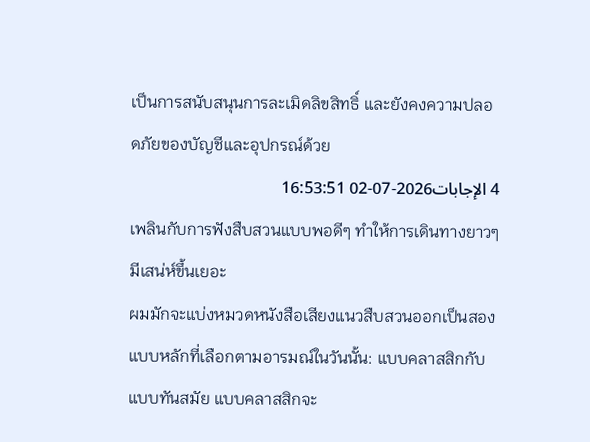เป็นการสนับสนุนการละเมิดลิขสิทธิ์ และยังคงความปลอดภัยของบัญชีและอุปกรณ์ด้วย
4 الإجابات2026-07-02 16:53:51
เพลินกับการฟังสืบสวนแบบพอดีๆ ทำให้การเดินทางยาวๆ มีเสน่ห์ขึ้นเยอะ
ผมมักจะแบ่งหมวดหนังสือเสียงแนวสืบสวนออกเป็นสองแบบหลักที่เลือกตามอารมณ์ในวันนั้น: แบบคลาสสิกกับแบบทันสมัย แบบคลาสสิกจะ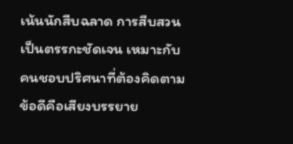เน้นนักสืบฉลาด การสืบสวนเป็นตรรกะชัดเจน เหมาะกับคนชอบปริศนาที่ต้องคิดตาม ข้อดีคือเสียงบรรยาย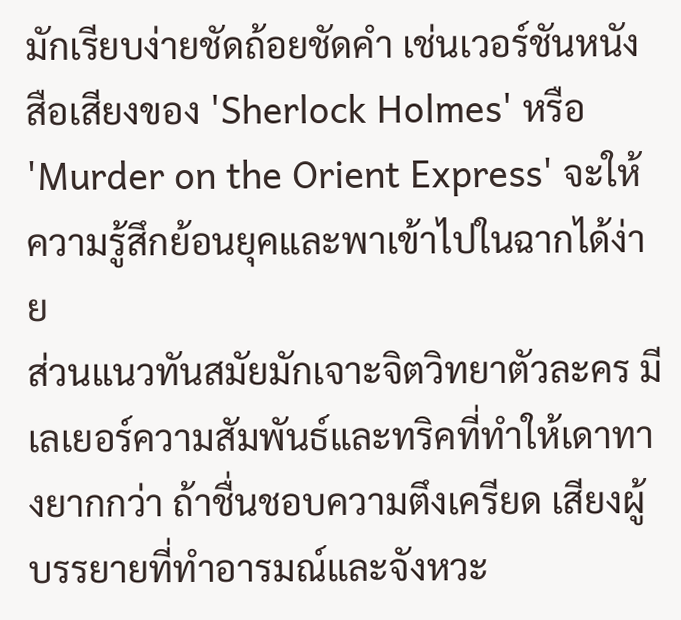มักเรียบง่ายชัดถ้อยชัดคำ เช่นเวอร์ชันหนังสือเสียงของ 'Sherlock Holmes' หรือ 'Murder on the Orient Express' จะให้ความรู้สึกย้อนยุคและพาเข้าไปในฉากได้ง่าย
ส่วนแนวทันสมัยมักเจาะจิตวิทยาตัวละคร มีเลเยอร์ความสัมพันธ์และทริคที่ทำให้เดาทางยากกว่า ถ้าชื่นชอบความตึงเครียด เสียงผู้บรรยายที่ทำอารมณ์และจังหวะ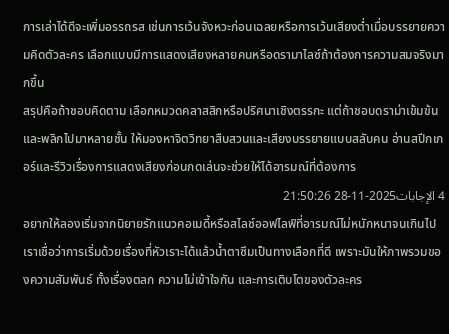การเล่าได้ดีจะเพิ่มอรรถรส เช่นการเว้นจังหวะก่อนเฉลยหรือการเว้นเสียงต่ำเมื่อบรรยายความคิดตัวละคร เลือกแบบมีการแสดงเสียงหลายคนหรือดรามาไลซ์ถ้าต้องการความสมจริงมากขึ้น
สรุปคือถ้าชอบคิดตาม เลือกหมวดคลาสสิกหรือปริศนาเชิงตรรกะ แต่ถ้าชอบดราม่าเข้มข้นและพลิกไปมาหลายชั้น ให้มองหาจิตวิทยาสืบสวนและเสียงบรรยายแบบสลับคน อ่านสปีกเกอร์และรีวิวเรื่องการแสดงเสียงก่อนกดเล่นจะช่วยให้ได้อารมณ์ที่ต้องการ
4 الإجابات2025-11-28 21:50:26
อยากให้ลองเริ่มจากนิยายรักแนวคอเมดี้หรือสไลซ์ออฟไลฟ์ที่อารมณ์ไม่หนักหนาจนเกินไป
เราเชื่อว่าการเริ่มด้วยเรื่องที่หัวเราะได้แล้วน้ำตาซึมเป็นทางเลือกที่ดี เพราะมันให้ภาพรวมของความสัมพันธ์ ทั้งเรื่องตลก ความไม่เข้าใจกัน และการเติบโตของตัวละคร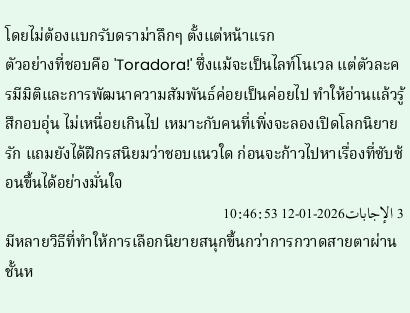โดยไม่ต้องแบกรับดราม่าลึกๆ ตั้งแต่หน้าแรก
ตัวอย่างที่ชอบคือ 'Toradora!' ซึ่งแม้จะเป็นไลท์โนเวล แต่ตัวละครมีมิติและการพัฒนาความสัมพันธ์ค่อยเป็นค่อยไป ทำให้อ่านแล้วรู้สึกอบอุ่น ไม่เหนื่อยเกินไป เหมาะกับคนที่เพิ่งจะลองเปิดโลกนิยายรัก แถมยังได้ฝึกรสนิยมว่าชอบแนวใด ก่อนจะก้าวไปหาเรื่องที่ซับซ้อนขึ้นได้อย่างมั่นใจ
3 الإجابات2026-01-12 10:46:53
มีหลายวิธีที่ทำให้การเลือกนิยายสนุกขึ้นกว่าการกวาดสายตาผ่านชั้นห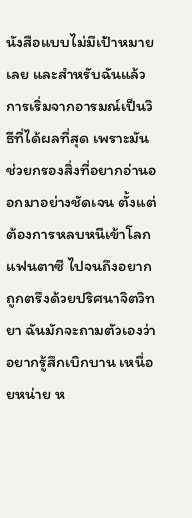นังสือแบบไม่มีเป้าหมายเลย และสำหรับฉันแล้วการเริ่มจากอารมณ์เป็นวิธีที่ได้ผลที่สุด เพราะมันช่วยกรองสิ่งที่อยากอ่านออกมาอย่างชัดเจน ตั้งแต่ต้องการหลบหนีเข้าโลกแฟนตาซี ไปจนถึงอยากถูกตรึงด้วยปริศนาจิตวิทยา ฉันมักจะถามตัวเองว่าอยากรู้สึกเบิกบาน เหนื่อยหน่าย ห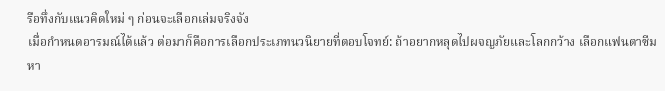รือทึ่งกับแนวคิดใหม่ ๆ ก่อนจะเลือกเล่มจริงจัง
เมื่อกำหนดอารมณ์ได้แล้ว ต่อมาก็คือการเลือกประเภทนวนิยายที่ตอบโจทย์: ถ้าอยากหลุดไปผจญภัยและโลกกว้าง เลือกแฟนตาซีมหา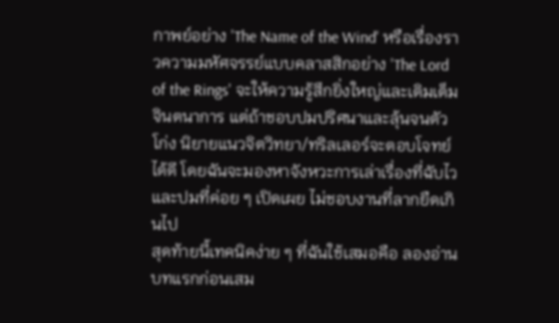กาพย์อย่าง 'The Name of the Wind' หรือเรื่องราวความมหัศจรรย์แบบคลาสสิกอย่าง 'The Lord of the Rings' จะให้ความรู้สึกยิ่งใหญ่และเติมเต็มจินตนาการ แต่ถ้าชอบปมปริศนาและลุ้นจนตัวโก่ง นิยายแนวจิตวิทยา/ทริลเลอร์จะตอบโจทย์ได้ดี โดยฉันจะมองหาจังหวะการเล่าเรื่องที่ฉับไวและปมที่ค่อย ๆ เปิดเผย ไม่ชอบงานที่ลากยืดเกินไป
สุดท้ายนี้เทคนิคง่าย ๆ ที่ฉันใช้เสมอคือ ลองอ่านบทแรกก่อนเสม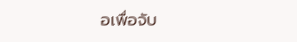อเพื่อจับ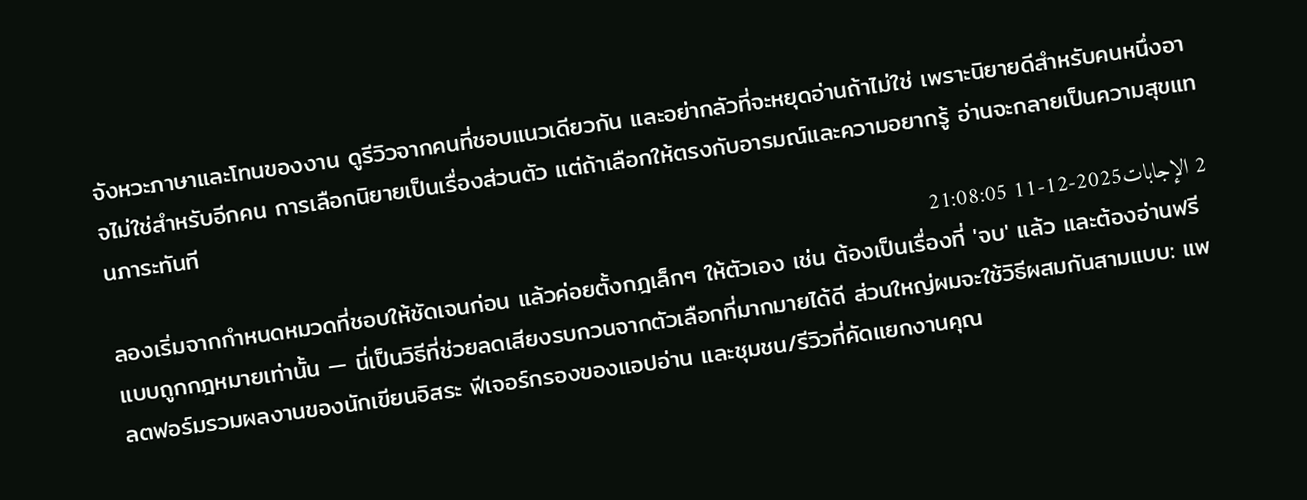จังหวะภาษาและโทนของงาน ดูรีวิวจากคนที่ชอบแนวเดียวกัน และอย่ากลัวที่จะหยุดอ่านถ้าไม่ใช่ เพราะนิยายดีสำหรับคนหนึ่งอาจไม่ใช่สำหรับอีกคน การเลือกนิยายเป็นเรื่องส่วนตัว แต่ถ้าเลือกให้ตรงกับอารมณ์และความอยากรู้ อ่านจะกลายเป็นความสุขแทนภาระทันที
2 الإجابات2025-12-11 21:08:05
ลองเริ่มจากกำหนดหมวดที่ชอบให้ชัดเจนก่อน แล้วค่อยตั้งกฎเล็กๆ ให้ตัวเอง เช่น ต้องเป็นเรื่องที่ 'จบ' แล้ว และต้องอ่านฟรีแบบถูกกฎหมายเท่านั้น — นี่เป็นวิธีที่ช่วยลดเสียงรบกวนจากตัวเลือกที่มากมายได้ดี ส่วนใหญ่ผมจะใช้วิธีผสมกันสามแบบ: แพลตฟอร์มรวมผลงานของนักเขียนอิสระ ฟีเจอร์กรองของแอปอ่าน และชุมชน/รีวิวที่คัดแยกงานคุณ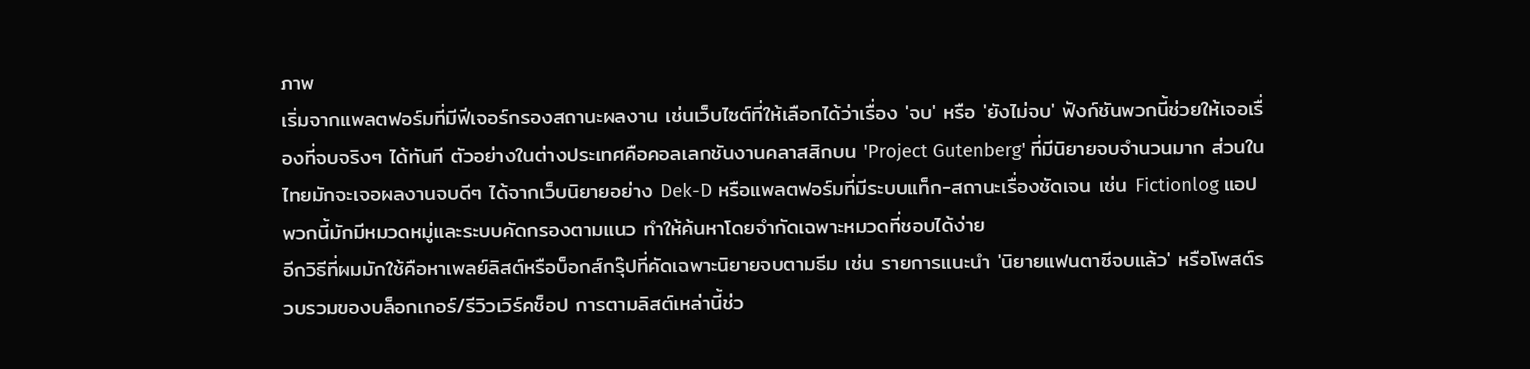ภาพ
เริ่มจากแพลตฟอร์มที่มีฟีเจอร์กรองสถานะผลงาน เช่นเว็บไซต์ที่ให้เลือกได้ว่าเรื่อง 'จบ' หรือ 'ยังไม่จบ' ฟังก์ชันพวกนี้ช่วยให้เจอเรื่องที่จบจริงๆ ได้ทันที ตัวอย่างในต่างประเทศคือคอลเลกชันงานคลาสสิกบน 'Project Gutenberg' ที่มีนิยายจบจำนวนมาก ส่วนในไทยมักจะเจอผลงานจบดีๆ ได้จากเว็บนิยายอย่าง Dek-D หรือแพลตฟอร์มที่มีระบบแท็ก-สถานะเรื่องชัดเจน เช่น Fictionlog แอปพวกนี้มักมีหมวดหมู่และระบบคัดกรองตามแนว ทำให้ค้นหาโดยจำกัดเฉพาะหมวดที่ชอบได้ง่าย
อีกวิธีที่ผมมักใช้คือหาเพลย์ลิสต์หรือบ็อกส์กรุ๊ปที่คัดเฉพาะนิยายจบตามธีม เช่น รายการแนะนำ 'นิยายแฟนตาซีจบแล้ว' หรือโพสต์รวบรวมของบล็อกเกอร์/รีวิวเวิร์คช็อป การตามลิสต์เหล่านี้ช่ว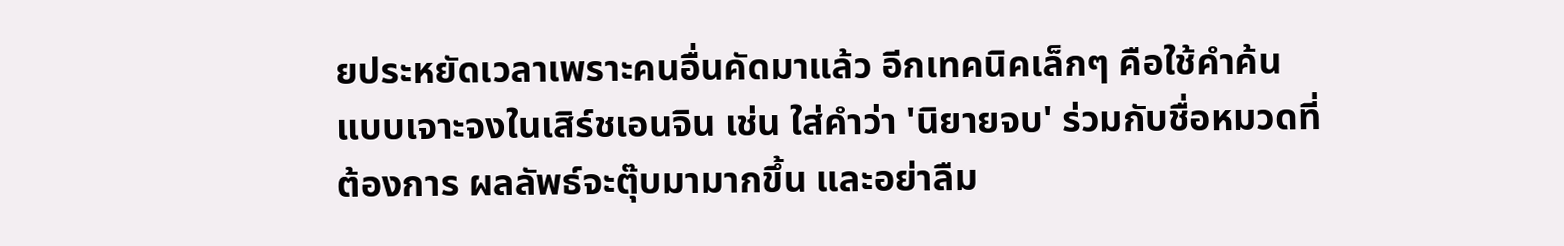ยประหยัดเวลาเพราะคนอื่นคัดมาแล้ว อีกเทคนิคเล็กๆ คือใช้คำค้นแบบเจาะจงในเสิร์ชเอนจิน เช่น ใส่คำว่า 'นิยายจบ' ร่วมกับชื่อหมวดที่ต้องการ ผลลัพธ์จะตุ๊บมามากขึ้น และอย่าลืม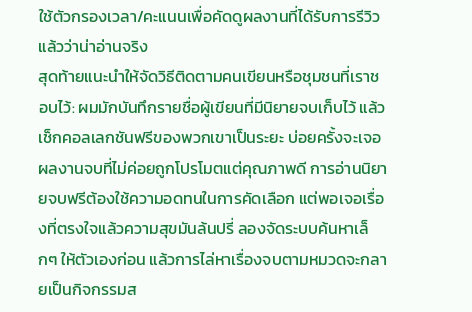ใช้ตัวกรองเวลา/คะแนนเพื่อคัดดูผลงานที่ได้รับการรีวิวแล้วว่าน่าอ่านจริง
สุดท้ายแนะนำให้จัดวิธีติดตามคนเขียนหรือชุมชนที่เราชอบไว้: ผมมักบันทึกรายชื่อผู้เขียนที่มีนิยายจบเก็บไว้ แล้วเช็กคอลเลกชันฟรีของพวกเขาเป็นระยะ บ่อยครั้งจะเจอผลงานจบที่ไม่ค่อยถูกโปรโมตแต่คุณภาพดี การอ่านนิยายจบฟรีต้องใช้ความอดทนในการคัดเลือก แต่พอเจอเรื่องที่ตรงใจแล้วความสุขมันล้นปรี่ ลองจัดระบบค้นหาเล็กๆ ให้ตัวเองก่อน แล้วการไล่หาเรื่องจบตามหมวดจะกลายเป็นกิจกรรมส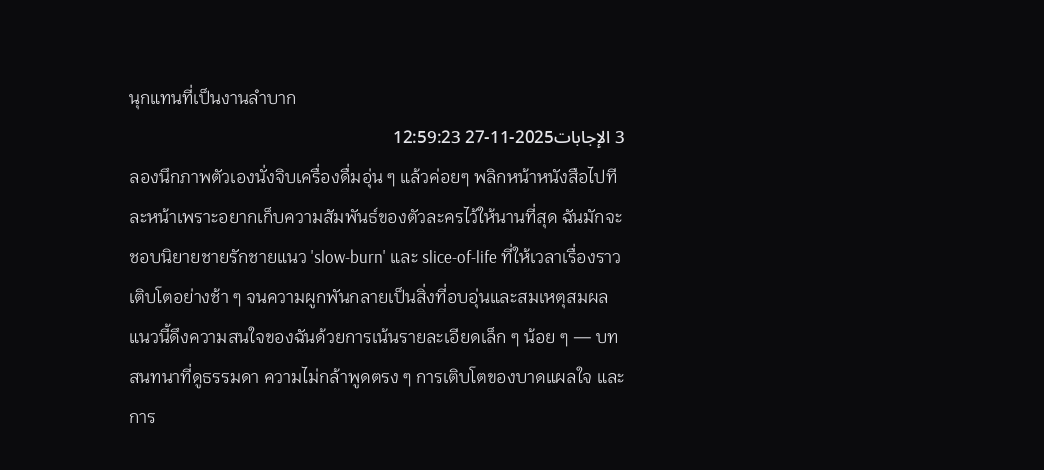นุกแทนที่เป็นงานลำบาก
3 الإجابات2025-11-27 12:59:23
ลองนึกภาพตัวเองนั่งจิบเครื่องดื่มอุ่น ๆ แล้วค่อยๆ พลิกหน้าหนังสือไปทีละหน้าเพราะอยากเก็บความสัมพันธ์ของตัวละครไว้ให้นานที่สุด ฉันมักจะชอบนิยายชายรักชายแนว 'slow-burn' และ slice-of-life ที่ให้เวลาเรื่องราวเติบโตอย่างช้า ๆ จนความผูกพันกลายเป็นสิ่งที่อบอุ่นและสมเหตุสมผล
แนวนี้ดึงความสนใจของฉันด้วยการเน้นรายละเอียดเล็ก ๆ น้อย ๆ — บทสนทนาที่ดูธรรมดา ความไม่กล้าพูดตรง ๆ การเติบโตของบาดแผลใจ และการ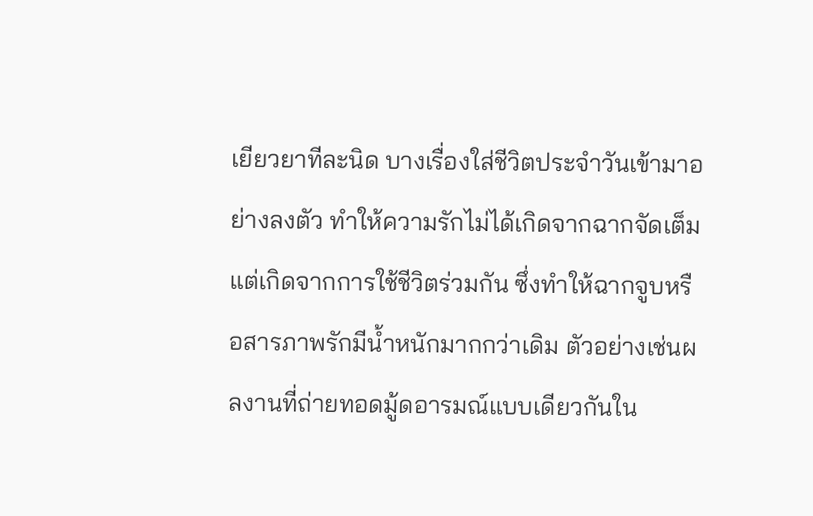เยียวยาทีละนิด บางเรื่องใส่ชีวิตประจำวันเข้ามาอย่างลงตัว ทำให้ความรักไม่ได้เกิดจากฉากจัดเต็ม แต่เกิดจากการใช้ชีวิตร่วมกัน ซึ่งทำให้ฉากจูบหรือสารภาพรักมีน้ำหนักมากกว่าเดิม ตัวอย่างเช่นผลงานที่ถ่ายทอดมู้ดอารมณ์แบบเดียวกันใน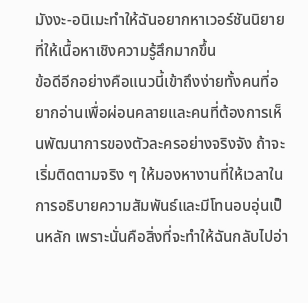มังงะ-อนิเมะทำให้ฉันอยากหาเวอร์ชันนิยายที่ให้เนื้อหาเชิงความรู้สึกมากขึ้น
ข้อดีอีกอย่างคือแนวนี้เข้าถึงง่ายทั้งคนที่อยากอ่านเพื่อผ่อนคลายและคนที่ต้องการเห็นพัฒนาการของตัวละครอย่างจริงจัง ถ้าจะเริ่มติดตามจริง ๆ ให้มองหางานที่ให้เวลาในการอธิบายความสัมพันธ์และมีโทนอบอุ่นเป็นหลัก เพราะนั่นคือสิ่งที่จะทำให้ฉันกลับไปอ่า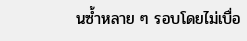นซ้ำหลาย ๆ รอบโดยไม่เบื่อ